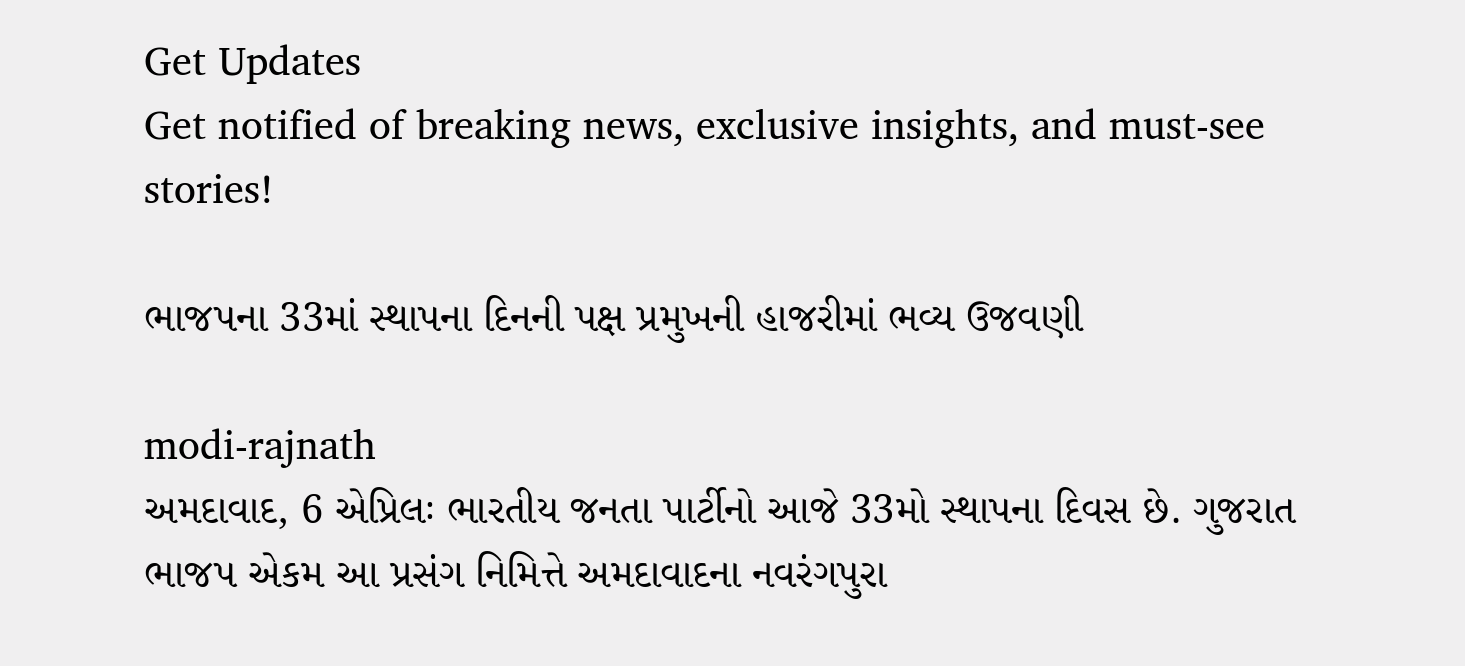Get Updates
Get notified of breaking news, exclusive insights, and must-see stories!

ભાજપના 33માં સ્થાપના દિનની પક્ષ પ્રમુખની હાજરીમાં ભવ્ય ઉજવણી

modi-rajnath
અમદાવાદ, 6 એપ્રિલઃ ભારતીય જનતા પાર્ટીનો આજે 33મો સ્થાપના દિવસ છે. ગુજરાત ભાજપ એકમ આ પ્રસંગ નિમિત્તે અમદાવાદના નવરંગપુરા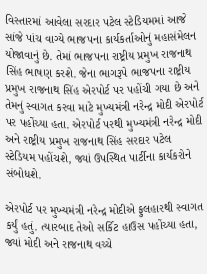વિસ્તારમાં આવેલા સરદાર પટેલ સ્ટેડિયમમાં આજે સાંજે પાંચ વાગ્યે ભાજપના કાર્યકર્તાઓનું મહાસંમેલન યોજાવાનું છે. તેમાં ભાજપના રાષ્ટ્રીય પ્રમુખ રાજનાથ સિંહ ભાષણ કરશે. જેના ભાગરૂપે ભાજપના રાષ્ટ્રીય પ્રમુખ રાજનાથ સિંહ એરપોર્ટ પર પહોંચી ગયા છે અને તેમનું સ્વાગત કરવા માટે મુખ્યમંત્રી નરેન્દ્ર મોદી એરપોર્ટ પર પહોંચ્યા હતા. એરપોર્ટ પરથી મુખ્યમંત્રી નરેન્દ્ર મોદી અને રાષ્ટ્રીય પ્રમુખ રાજનાથ સિંહ સરદાર પટેલ સ્ટેડિયમ પહોંચશે, જ્યાં ઉપસ્થિત પાર્ટીના કાર્યકરોને સંબોધશે.

એરપોર્ટ પર મુખ્યમંત્રી નરેન્દ્ર મોદીએ ફુલહારથી સ્વાગત કર્યું હતું. ત્યારબાદ તેઓ સર્કિટ હાઉસ પહોંચ્યા હતા, જ્યાં મોદી અને રાજનાથ વચ્ચે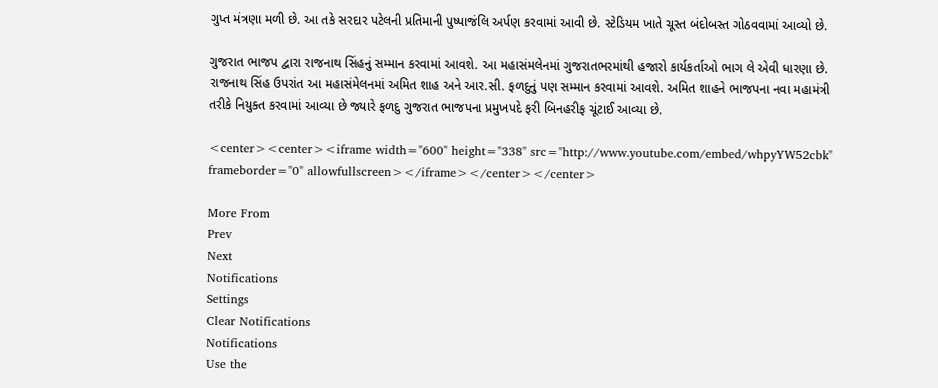ગુપ્ત મંત્રણા મળી છે. આ તકે સરદાર પટેલની પ્રતિમાની પુષ્પાજંલિ અર્પણ કરવામાં આવી છે. સ્ટેડિયમ ખાતે ચૂસ્ત બંદોબસ્ત ગોઠવવામાં આવ્યો છે.

ગુજરાત ભાજપ દ્વારા રાજનાથ સિંહનું સમ્માન કરવામાં આવશે. આ મહાસંમલેનમાં ગુજરાતભરમાંથી હજારો કાર્યકર્તાઓ ભાગ લે એવી ધારણા છે. રાજનાથ સિંહ ઉપરાંત આ મહાસંમેલનમાં અમિત શાહ અને આર.સી. ફળદુનું પણ સમ્માન કરવામાં આવશે. અમિત શાહને ભાજપના નવા મહામંત્રી તરીકે નિયુક્ત કરવામાં આવ્યા છે જ્યારે ફળદુ ગુજરાત ભાજપના પ્રમુખપદે ફરી બિનહરીફ ચૂંટાઈ આવ્યા છે.

<center><center><iframe width="600" height="338" src="http://www.youtube.com/embed/whpyYW52cbk" frameborder="0" allowfullscreen></iframe></center></center>

More From
Prev
Next
Notifications
Settings
Clear Notifications
Notifications
Use the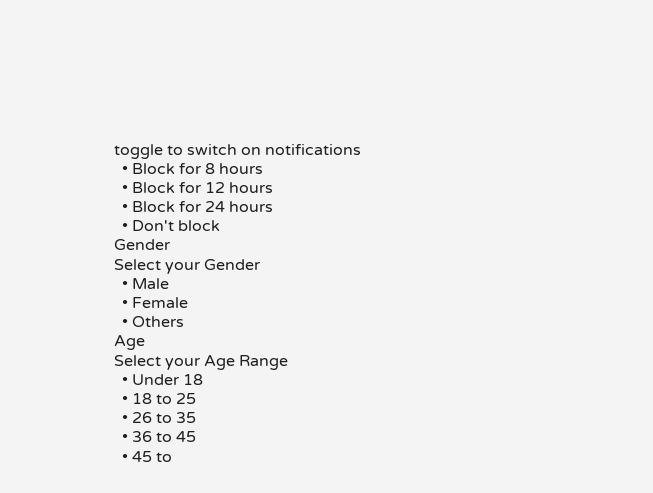toggle to switch on notifications
  • Block for 8 hours
  • Block for 12 hours
  • Block for 24 hours
  • Don't block
Gender
Select your Gender
  • Male
  • Female
  • Others
Age
Select your Age Range
  • Under 18
  • 18 to 25
  • 26 to 35
  • 36 to 45
  • 45 to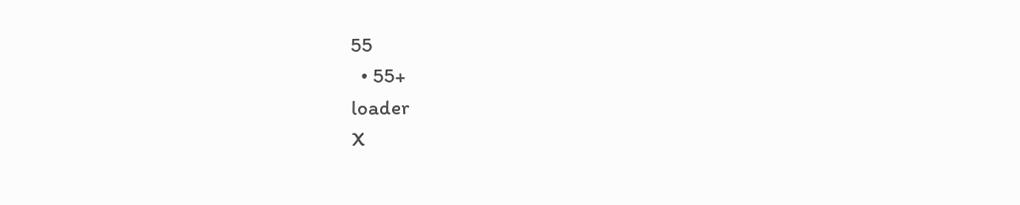55
  • 55+
loader
X